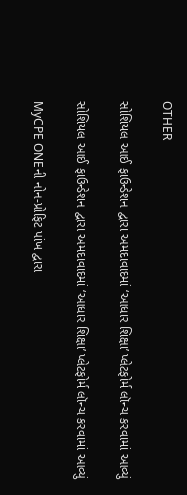OTHER

સોશિયલ આઈ ફાઉન્ડેશન દ્વારા અમદાવાદમાં ‘આધાર શિક્ષા’ પ્લેટફોર્મ લૉન્ચ કરવામાં આવ્યું

સોશિયલ આઈ ફાઉન્ડેશન દ્વારા અમદાવાદમાં ‘આધાર શિક્ષા’ પ્લેટફોર્મ લૉન્ચ કરવામાં આવ્યું

MyCPE ONEની નોન-પ્રોફિટ પાંખ દ્વારા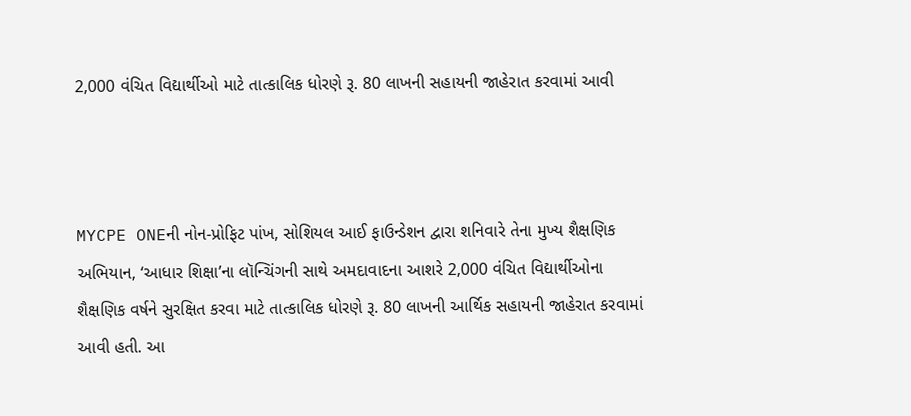2,000 વંચિત વિદ્યાર્થીઓ માટે તાત્કાલિક ધોરણે રૂ. 80 લાખની સહાયની જાહેરાત કરવામાં આવી



MYCPE ONEની નોન-પ્રોફિટ પાંખ, સોશિયલ આઈ ફાઉન્ડેશન દ્વારા શનિવારે તેના મુખ્ય શૈક્ષણિક અભિયાન, ‘આધાર શિક્ષા’ના લૉન્ચિંગની સાથે અમદાવાદના આશરે 2,000 વંચિત વિદ્યાર્થીઓના શૈક્ષણિક વર્ષને સુરક્ષિત કરવા માટે તાત્કાલિક ધોરણે રૂ. 80 લાખની આર્થિક સહાયની જાહેરાત કરવામાં આવી હતી. આ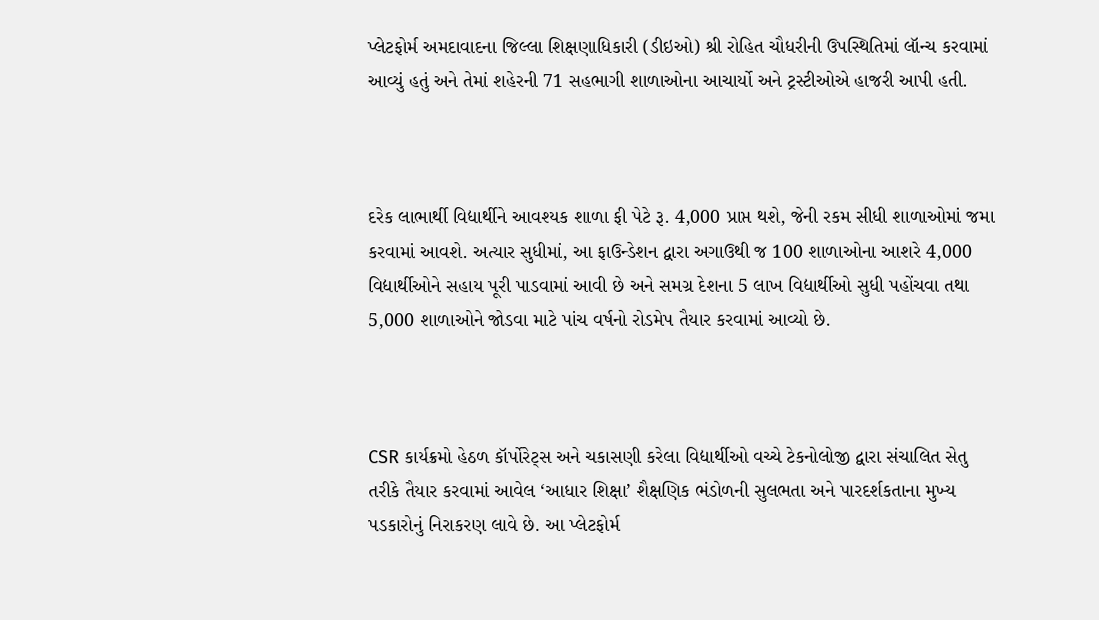પ્લેટફોર્મ અમદાવાદના જિલ્લા શિક્ષણાધિકારી (ડીઇઓ) શ્રી રોહિત ચૌધરીની ઉપસ્થિતિમાં લૉન્ચ કરવામાં આવ્યું હતું અને તેમાં શહેરની 71 સહભાગી શાળાઓના આચાર્યો અને ટ્રસ્ટીઓએ હાજરી આપી હતી.



દરેક લાભાર્થી વિદ્યાર્થીને આવશ્યક શાળા ફી પેટે રૂ. 4,000 પ્રાપ્ત થશે, જેની રકમ સીધી શાળાઓમાં જમા કરવામાં આવશે. અત્યાર સુધીમાં, આ ફાઉન્ડેશન દ્વારા અગાઉથી જ 100 શાળાઓના આશરે 4,000 વિદ્યાર્થીઓને સહાય પૂરી પાડવામાં આવી છે અને સમગ્ર દેશના 5 લાખ વિદ્યાર્થીઓ સુધી પહોંચવા તથા 5,000 શાળાઓને જોડવા માટે પાંચ વર્ષનો રોડમેપ તૈયાર કરવામાં આવ્યો છે.



CSR કાર્યક્રમો હેઠળ કૉર્પોરેટ્સ અને ચકાસણી કરેલા વિદ્યાર્થીઓ વચ્ચે ટેકનોલોજી દ્વારા સંચાલિત સેતુ તરીકે તૈયાર કરવામાં આવેલ ‘આધાર શિક્ષા’ શૈક્ષણિક ભંડોળની સુલભતા અને પારદર્શકતાના મુખ્ય પડકારોનું નિરાકરણ લાવે છે. આ પ્લેટફોર્મ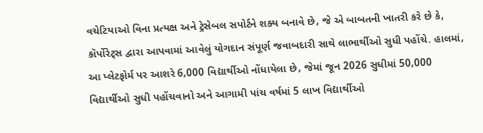વચેટિયાઓ વિના પ્રત્યક્ષ અને ટ્રેસેબલ સપોર્ટને શક્ય બનાવે છે, જે એ બાબતની ખાતરી કરે છે કે, કૉર્પોરેટ્સ દ્વારા આપવામાં આવેલું યોગદાન સંપૂર્ણ જવાબદારી સાથે લાભાર્થીઓ સુધી પહોંચે. હાલમાં, આ પ્લેટફોર્મ પર આશરે 6,000 વિદ્યાર્થીઓ નોંધાયેલા છે, જેમાં જૂન 2026 સુધીમાં 50,000 વિદ્યાર્થીઓ સુધી પહોંચવાનો અને આગામી પાંચ વર્ષમાં 5 લાખ વિદ્યાર્થીઓ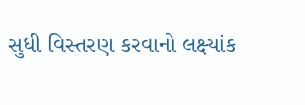સુધી વિસ્તરણ કરવાનો લક્ષ્યાંક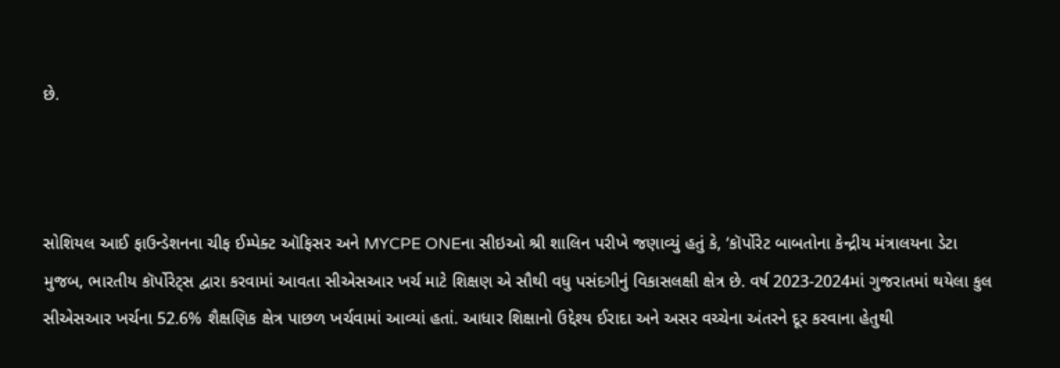છે.



સોશિયલ આઈ ફાઉન્ડેશનના ચીફ ઈમ્પેક્ટ ઑફિસર અને MYCPE ONEના સીઇઓ શ્રી શાલિન પરીખે જણાવ્યું હતું કે, ‘કૉર્પોરેટ બાબતોના કેન્દ્રીય મંત્રાલયના ડેટા મુજબ, ભારતીય કૉર્પોરેટ્સ દ્વારા કરવામાં આવતા સીએસઆર ખર્ચ માટે શિક્ષણ એ સૌથી વધુ પસંદગીનું વિકાસલક્ષી ક્ષેત્ર છે. વર્ષ 2023-2024માં ગુજરાતમાં થયેલા કુલ સીએસઆર ખર્ચના 52.6% શૈક્ષણિક ક્ષેત્ર પાછળ ખર્ચવામાં આવ્યાં હતાં. આધાર શિક્ષાનો ઉદ્દેશ્ય ઈરાદા અને અસર વચ્ચેના અંતરને દૂર કરવાના હેતુથી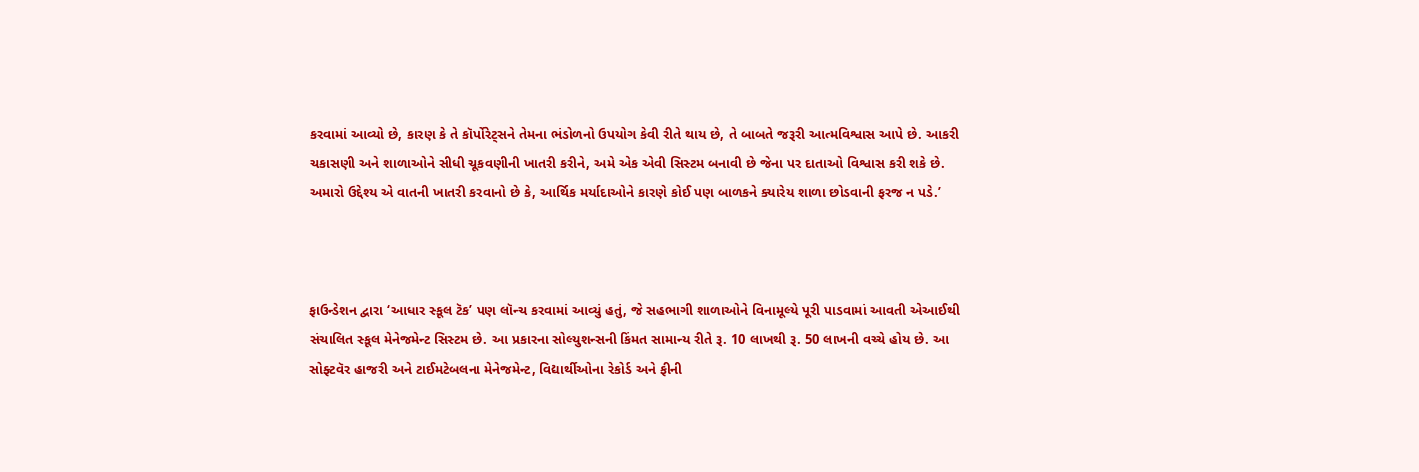કરવામાં આવ્યો છે, કારણ કે તે કૉર્પોરેટ્સને તેમના ભંડોળનો ઉપયોગ કેવી રીતે થાય છે, તે બાબતે જરૂરી આત્મવિશ્વાસ આપે છે. આકરી ચકાસણી અને શાળાઓને સીધી ચૂકવણીની ખાતરી કરીને, અમે એક એવી સિસ્ટમ બનાવી છે જેના પર દાતાઓ વિશ્વાસ કરી શકે છે. અમારો ઉદ્દેશ્ય એ વાતની ખાતરી કરવાનો છે કે, આર્થિક મર્યાદાઓને કારણે કોઈ પણ બાળકને ક્યારેય શાળા છોડવાની ફરજ ન પડે.’



ફાઉન્ડેશન દ્વારા ‘આધાર સ્કૂલ ટૅક’ પણ લૉન્ચ કરવામાં આવ્યું હતું, જે સહભાગી શાળાઓને વિનામૂલ્યે પૂરી પાડવામાં આવતી એઆઈથી સંચાલિત સ્કૂલ મેનેજમેન્ટ સિસ્ટમ છે. આ પ્રકારના સોલ્યુશન્સની કિંમત સામાન્ય રીતે રૂ. 10 લાખથી રૂ. 50 લાખની વચ્ચે હોય છે. આ સોફ્ટવૅર હાજરી અને ટાઈમટેબલના મેનેજમેન્ટ, વિદ્યાર્થીઓના રેકોર્ડ અને ફીની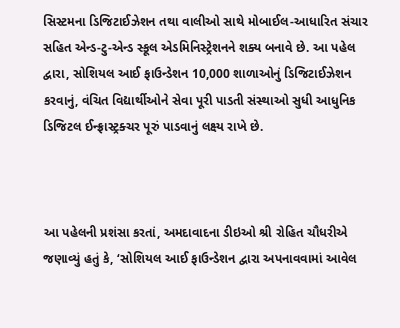સિસ્ટમના ડિજિટાઈઝેશન તથા વાલીઓ સાથે મોબાઈલ-આધારિત સંચાર સહિત એન્ડ-ટુ-એન્ડ સ્કૂલ એડમિનિસ્ટ્રેશનને શક્ય બનાવે છે. આ પહેલ દ્વારા, સોશિયલ આઈ ફાઉન્ડેશન 10,000 શાળાઓનું ડિજિટાઈઝેશન કરવાનું, વંચિત વિદ્યાર્થીઓને સેવા પૂરી પાડતી સંસ્થાઓ સુધી આધુનિક ડિજિટલ ઈન્ફ્રાસ્ટ્રક્ચર પૂરું પાડવાનું લક્ષ્ય રાખે છે.



આ પહેલની પ્રશંસા કરતાં, અમદાવાદના ડીઇઓ શ્રી રોહિત ચૌધરીએ જણાવ્યું હતું કે, ‘સોશિયલ આઈ ફાઉન્ડેશન દ્વારા અપનાવવામાં આવેલ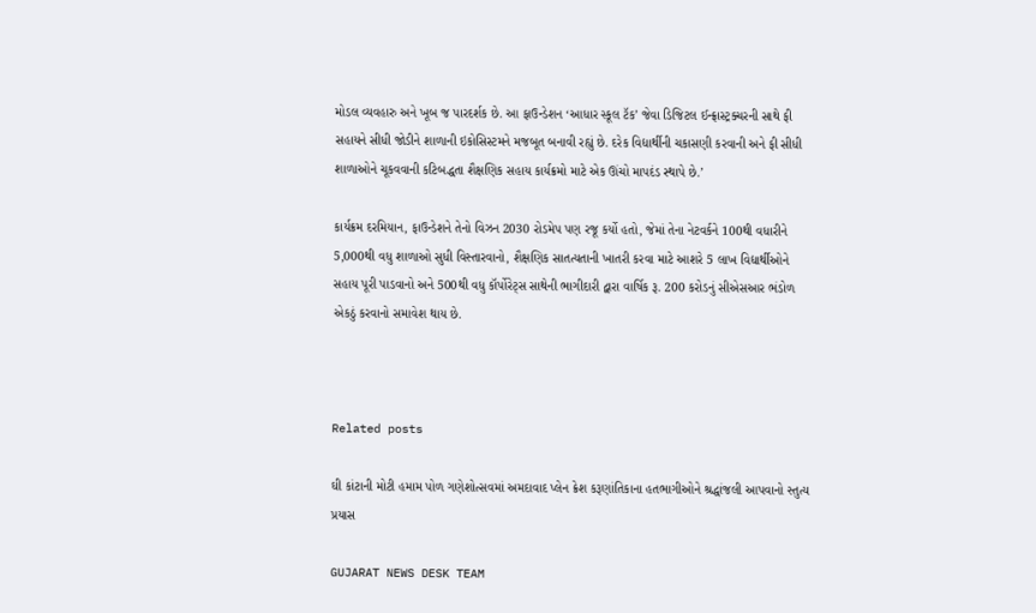મોડલ વ્યવહારુ અને ખૂબ જ પારદર્શક છે. આ ફાઉન્ડેશન ‘આધાર સ્કૂલ ટૅક’ જેવા ડિજિટલ ઈન્ફ્રાસ્ટ્રક્ચરની સાથે ફી સહાયને સીધી જોડીને શાળાની ઇકોસિસ્ટમને મજબૂત બનાવી રહ્યું છે. દરેક વિદ્યાર્થીની ચકાસણી કરવાની અને ફી સીધી શાળાઓને ચૂકવવાની કટિબદ્ધતા શૈક્ષણિક સહાય કાર્યક્રમો માટે એક ઊંચો માપદંડ સ્થાપે છે.’

કાર્યક્રમ દરમિયાન, ફાઉન્ડેશને તેનો વિઝન 2030 રોડમેપ પણ રજૂ કર્યો હતો, જેમાં તેના નેટવર્કને 100થી વધારીને 5,000થી વધુ શાળાઓ સુધી વિસ્તારવાનો, શૈક્ષણિક સાતત્યતાની ખાતરી કરવા માટે આશરે 5 લાખ વિદ્યાર્થીઓને સહાય પૂરી પાડવાનો અને 500થી વધુ કૉર્પોરેટ્સ સાથેની ભાગીદારી દ્વારા વાર્ષિક રૂ. 200 કરોડનું સીએસઆર ભંડોળ એકઠું કરવાનો સમાવેશ થાય છે.



Related posts

ઘી કાંટાની મોટી હમામ પોળ ગણેશોત્સવમાં અમદાવાદ પ્લેન ક્રેશ કરૂણાંતિકાના હતભાગીઓને શ્રદ્ધાંજલી આપવાનો સ્તુત્ય પ્રયાસ

GUJARAT NEWS DESK TEAM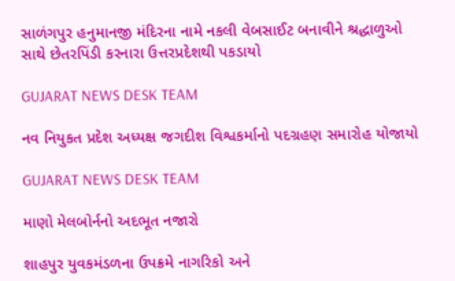સાળંગપુર હનુમાનજી મંદિરના નામે નકલી વેબસાઈટ બનાવીને શ્રદ્ધાળુઓ સાથે છેતરપિંડી કરનારા ઉત્તરપ્રદેશથી પકડાયો

GUJARAT NEWS DESK TEAM

નવ નિયુકત પ્રદેશ અધ્યક્ષ જગદીશ વિશ્વકર્માનો પદગ્રહણ સમારોહ યોજાયો

GUJARAT NEWS DESK TEAM

માણો મેલબોર્નનો અદભૂત નજારો

શાહપુર યુવકમંડળના ઉપક્રમે નાગરિકો અને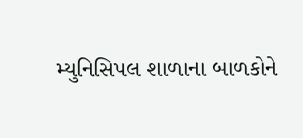મ્યુનિસિપલ શાળાના બાળકોને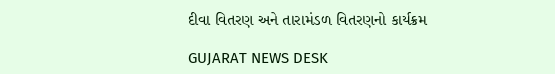દીવા વિતરણ અને તારામંડળ વિતરણનો કાર્યક્રમ

GUJARAT NEWS DESK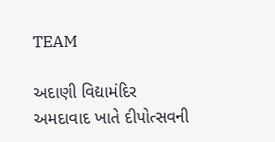TEAM

અદાણી વિદ્યામંદિર અમદાવાદ ખાતે દીપોત્સવની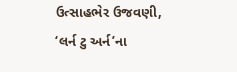ઉત્સાહભેર ઉજવણી, ‘લર્ન ટુ અર્ન’ના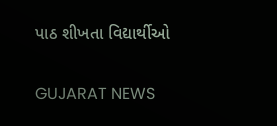પાઠ શીખતા વિદ્યાર્થીઓ

GUJARAT NEWS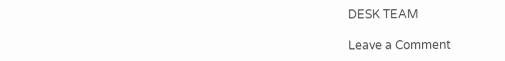DESK TEAM

Leave a Comment